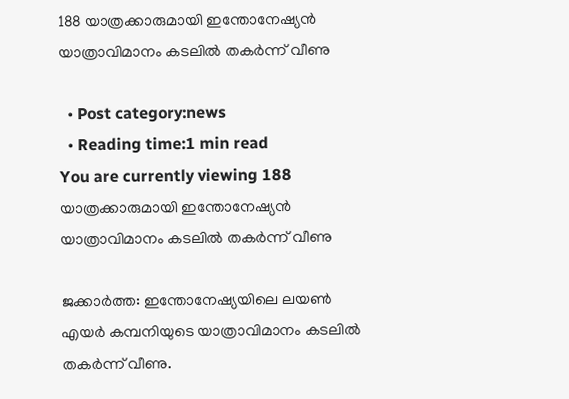188 യാത്രക്കാരുമായി ഇന്തോനേഷ്യന്‍ യാത്രാവിമാനം കടലില്‍ തകര്‍ന്ന് വീണു

  • Post category:news
  • Reading time:1 min read
You are currently viewing 188 യാത്രക്കാരുമായി ഇന്തോനേഷ്യന്‍ യാത്രാവിമാനം കടലില്‍ തകര്‍ന്ന് വീണു

ജക്കാര്‍ത്ത: ഇന്തോനേഷ്യയിലെ ലയണ്‍ എയര്‍ കമ്പനിയുടെ യാത്രാവിമാനം കടലില്‍ തകര്‍ന്ന് വീണു.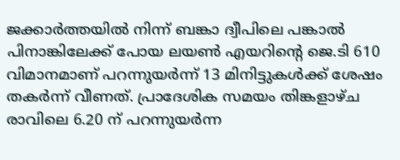ജക്കാര്‍ത്തയില്‍ നിന്ന് ബങ്കാ ദ്വീപിലെ പങ്കാല്‍ പിനാങ്കിലേക്ക് പോയ ലയണ്‍ എയറിന്റെ ജെ.ടി 610 വിമാനമാണ് പറന്നുയര്‍ന്ന് 13 മിനിട്ടുകള്‍ക്ക് ശേഷം തകര്‍ന്ന് വീണത്. പ്രാദേശിക സമയം തിങ്കളാഴ്ച രാവിലെ 6.20 ന് പറന്നുയര്‍ന്ന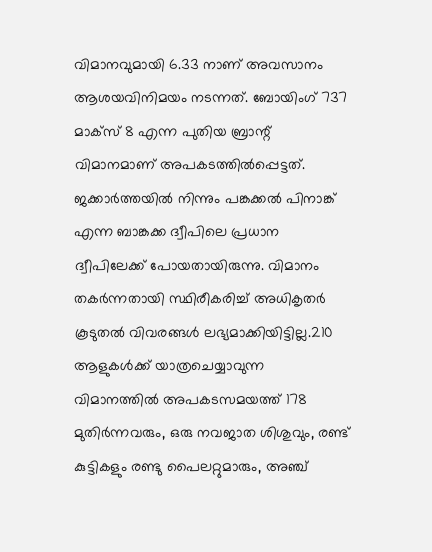വിമാനവുമായി 6.33 നാണ് അവസാനം ആശയവിനിമയം നടന്നത്. ബോയിംഗ് 737 മാക്‌സ് 8 എന്ന പുതിയ ബ്രാന്റ് വിമാനമാണ് അപകടത്തില്‍പ്പെട്ടത്. ജക്കാര്‍ത്തയില്‍ നിന്നും പങ്കക്കല്‍ പിനാങ്ക് എന്ന ബാങ്കക്ക ദ്വീപിലെ പ്രധാന ദ്വീപിലേക്ക് പോയതായിരുന്നു. വിമാനം തകര്‍ന്നതായി സ്ഥിരീകരിച്ച് അധികൃതര്‍ കൂടുതല്‍ വിവരങ്ങള്‍ ലഭ്യമാക്കിയിട്ടില്ല.210 ആളുകള്‍ക്ക് യാത്രചെയ്യാവുന്ന വിമാനത്തില്‍ അപകടസമയത്ത് 178 മുതിര്‍ന്നവരും, ഒരു നവജാത ശിശുവും, രണ്ട് കുട്ടികളും രണ്ടു പൈലറ്റുമാരും, അഞ്ച്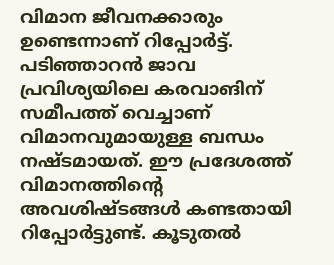വിമാന ജീവനക്കാരും ഉണ്ടെന്നാണ് റിപ്പോര്‍ട്ട്. പടിഞ്ഞാറന്‍ ജാവ പ്രവിശ്യയിലെ കരവാങിന് സമീപത്ത് വെച്ചാണ് വിമാനവുമായുള്ള ബന്ധം നഷ്ടമായത്. ഈ പ്രദേശത്ത് വിമാനത്തിന്റെ അവശിഷ്ടങ്ങള്‍ കണ്ടതായി റിപ്പോര്‍ട്ടുണ്ട്. കൂടുതല്‍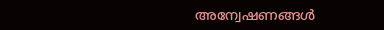അന്വേഷണങ്ങള്‍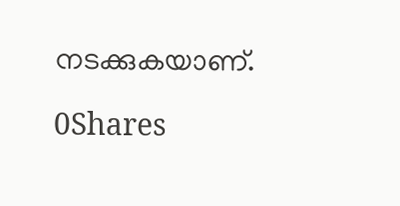നടക്കുകയാണ്.

0Shares